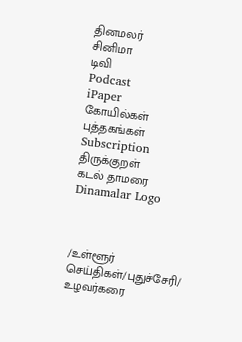தினமலர்
சினிமா
டிவி
Podcast
iPaper
கோயில்கள்
புத்தகங்கள்
Subscription
திருக்குறள்
கடல் தாமரை
Dinamalar Logo



/உள்ளூர் செய்திகள்/புதுச்சேரி/ உழவர்கரை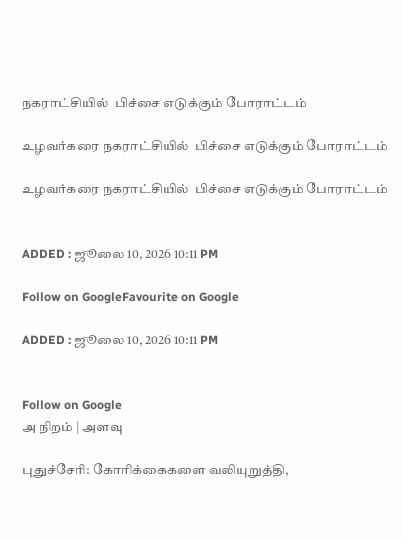நகராட்சியில்  பிச்சை எடுக்கும் போராட்டம்

உழவர்கரை நகராட்சியில்  பிச்சை எடுக்கும் போராட்டம்

உழவர்கரை நகராட்சியில்  பிச்சை எடுக்கும் போராட்டம்


ADDED : ஜூலை 10, 2026 10:11 PM

Follow on GoogleFavourite on Google

ADDED : ஜூலை 10, 2026 10:11 PM


Follow on Google
அ நிறம் | அளவு

புதுச்சேரி: கோரிக்கைகளை வலியுறுத்தி,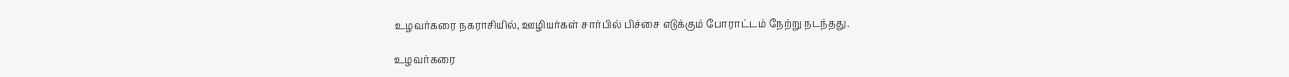உழவர்கரை நகராசியில், ஊழியர்கள் சார்பில் பிச்சை எடுக்கும் போராட்டம் நேற்று நடந்தது.

உழவர்கரை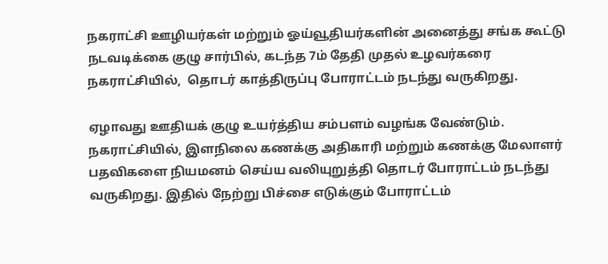நகராட்சி ஊழியர்கள் மற்றும் ஓய்வூதியர்களின் அனைத்து சங்க கூட்டு நடவடிக்கை குழு சார்பில், கடந்த 7ம் தேதி முதல் உழவர்கரை நகராட்சியில்,  தொடர் காத்திருப்பு போராட்டம் நடந்து வருகிறது.

ஏழாவது ஊதியக் குழு உயர்த்திய சம்பளம் வழங்க வேண்டும். நகராட்சியில், இளநிலை கணக்கு அதிகாரி மற்றும் கணக்கு மேலாளர் பதவிகளை நியமனம் செய்ய வலியுறுத்தி தொடர் போராட்டம் நடந்து வருகிறது. இதில் நேற்று பிச்சை எடுக்கும் போராட்டம்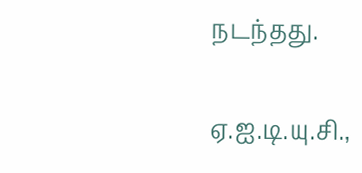நடந்தது.

ஏ.ஐ.டி.யு.சி.,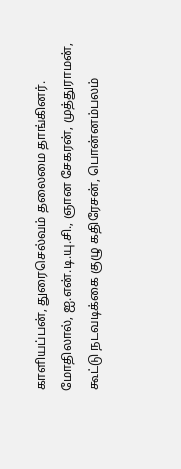காளியப்பன், துரைசெல்வம் தலைமை தாங்கினர். மோதிலால், ஐ.என்.டி.யு.சி., ஞான சேகரன், முத்துராமன், கூட்டு நடவடிக்கை குழு கதிரேசன், பொன்னம்பலம்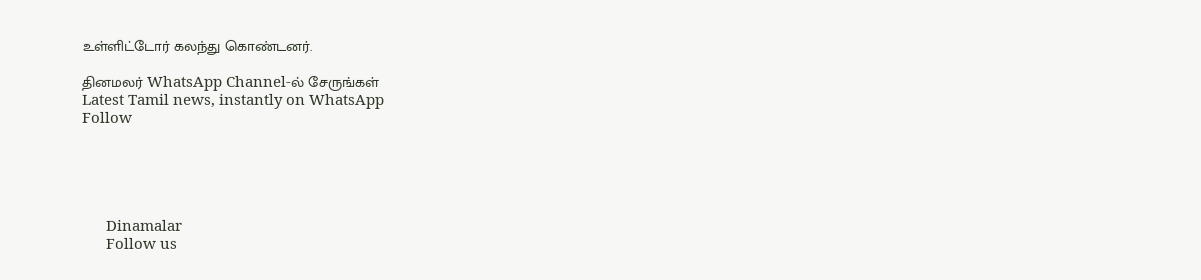உள்ளிட்டோர் கலந்து கொண்டனர்.

தினமலர் WhatsApp Channel-ல் சேருங்கள்
Latest Tamil news, instantly on WhatsApp
Follow





      Dinamalar
      Follow us